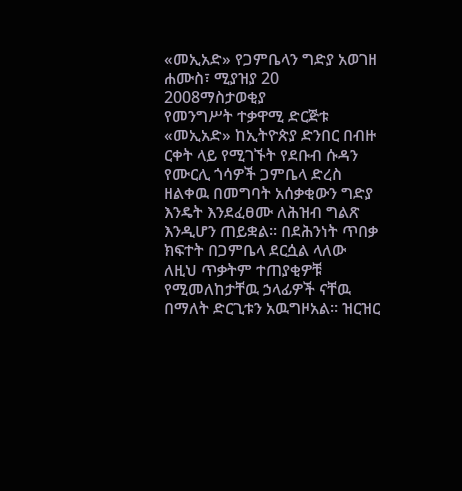«መኢአድ» የጋምቤላን ግድያ አወገዘ
ሐሙስ፣ ሚያዝያ 20 2008ማስታወቂያ
የመንግሥት ተቃዋሚ ድርጅቱ «መኢአድ» ከኢትዮጵያ ድንበር በብዙ ርቀት ላይ የሚገኙት የደቡብ ሱዳን የሙርሊ ጎሳዎች ጋምቤላ ድረስ ዘልቀዉ በመግባት አሰቃቂውን ግድያ እንዴት እንደፈፀሙ ለሕዝብ ግልጽ እንዲሆን ጠይቋል። በደሕንነት ጥበቃ ክፍተት በጋምቤላ ደርሷል ላለው ለዚህ ጥቃትም ተጠያቂዎቹ የሚመለከታቸዉ ኃላፊዎች ናቸዉ በማለት ድርጊቱን አዉግዞአል። ዝርዝር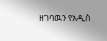ዘገባዉን የአዲስ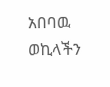አበባዉ ወኪላችን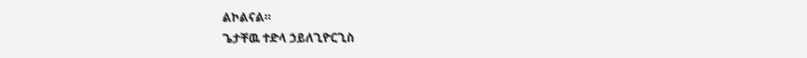ልኮልናል።
ጌታቸዉ ተድላ ኃይለጊዮርጊስ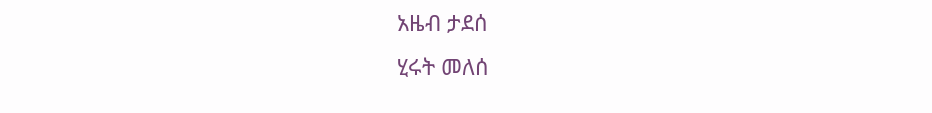አዜብ ታደሰ
ሂሩት መለሰ